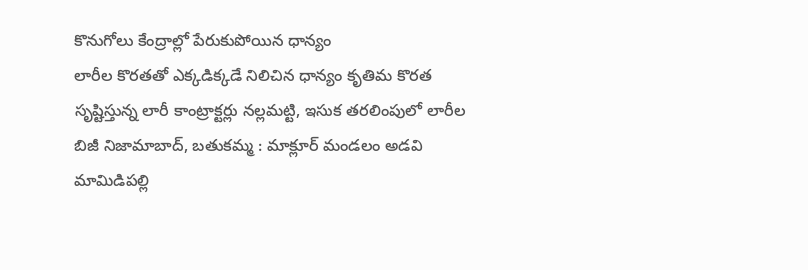కొనుగోలు కేంద్రాల్లో పేరుకుపోయిన ధాన్యం
లారీల కొరతతో ఎక్కడిక్కడే నిలిచిన ధాన్యం కృతిమ కొరత సృష్టిస్తున్న లారీ కాంట్రాక్టర్లు నల్లమట్టి, ఇసుక తరలింపులో లారీల బిజీ నిజామాబాద్, బతుకమ్మ : మాక్లూర్ మండలం అడవి మామిడిపల్లి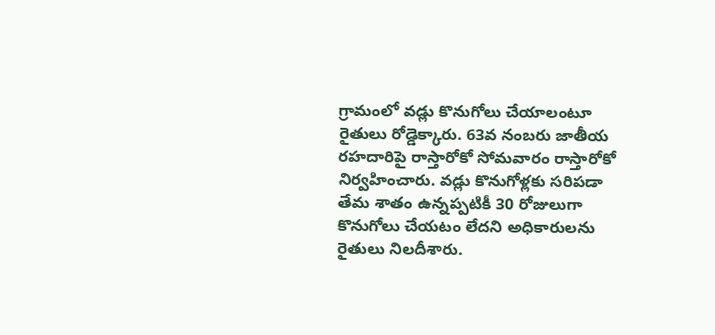గ్రామంలో వడ్లు కొనుగోలు చేయాలంటూ రైతులు రోడ్డెక్కారు. 63వ నంబరు జాతీయ రహదారిపై రాస్తారోకో సోమవారం రాస్తారోకో నిర్వహించారు. వడ్లు కొనుగోళ్లకు సరిపడా తేమ శాతం ఉన్నప్పటికీ 30 రోజులుగా కొనుగోలు చేయటం లేదని అధికారులను రైతులు నిలదీశారు.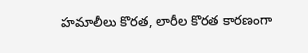హమాలీలు కొరత, లారీల కొరత కారణంగా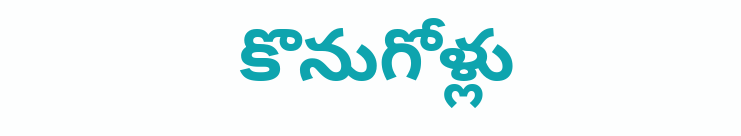కొనుగోళ్లు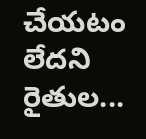చేయటం లేదని రైతుల...